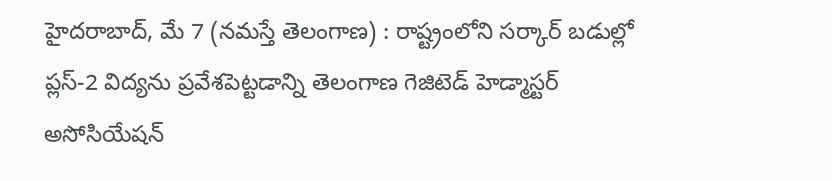హైదరాబాద్, మే 7 (నమస్తే తెలంగాణ) : రాష్ట్రంలోని సర్కార్ బడుల్లో ప్లస్-2 విద్యను ప్రవేశపెట్టడాన్ని తెలంగాణ గెజిటెడ్ హెడ్మాస్టర్ అసోసియేషన్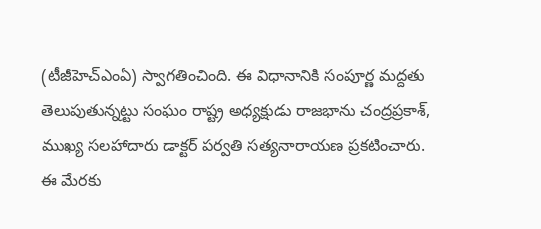(టీజీహెచ్ఎంఏ) స్వాగతించింది. ఈ విధానానికి సంపూర్ణ మద్దతు తెలుపుతున్నట్టు సంఘం రాష్ట్ర అధ్యక్షుడు రాజభాను చంద్రప్రకాశ్, ముఖ్య సలహాదారు డాక్టర్ పర్వతి సత్యనారాయణ ప్రకటించారు.
ఈ మేరకు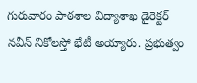గురువారం పాఠశాల విద్యాశాఖ డైరెక్టర్ నవీన్ నికోలస్తో భేటీ అయ్యారు. ప్రభుత్వం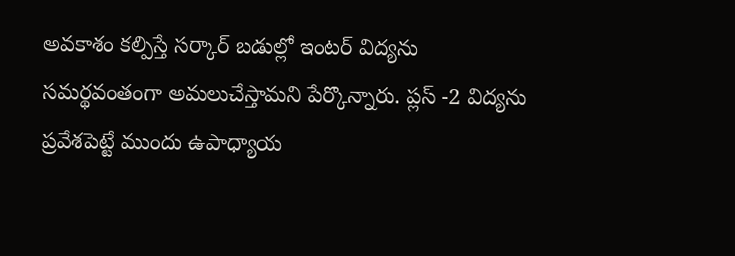అవకాశం కల్పిస్తే సర్కార్ బడుల్లో ఇంటర్ విద్యను సమర్థవంతంగా అమలుచేస్తామని పేర్కొన్నారు. ప్లస్ -2 విద్యను ప్రవేశపెట్టే ముందు ఉపాధ్యాయ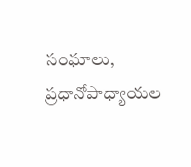సంఘాలు, ప్రధానోపాధ్యాయల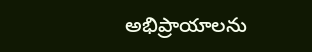అభిప్రాయాలను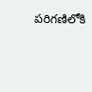పరిగణిలోకి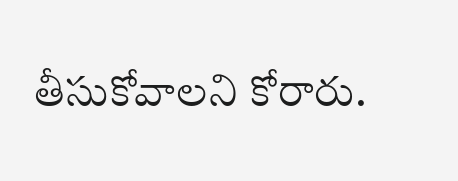తీసుకోవాలని కోరారు.